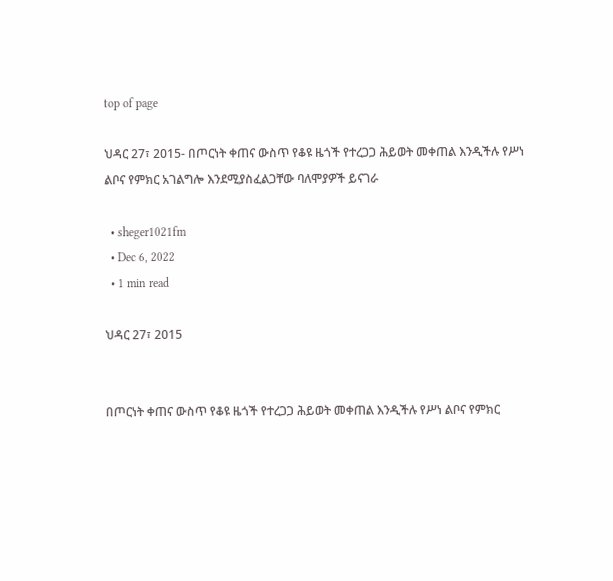top of page

ህዳር 27፣ 2015- በጦርነት ቀጠና ውስጥ የቆዩ ዜጎች የተረጋጋ ሕይወት መቀጠል እንዲችሉ የሥነ ልቦና የምክር አገልግሎ እንደሚያስፈልጋቸው ባለሞያዎች ይናገራ

  • sheger1021fm
  • Dec 6, 2022
  • 1 min read

ህዳር 27፣ 2015


በጦርነት ቀጠና ውስጥ የቆዩ ዜጎች የተረጋጋ ሕይወት መቀጠል እንዲችሉ የሥነ ልቦና የምክር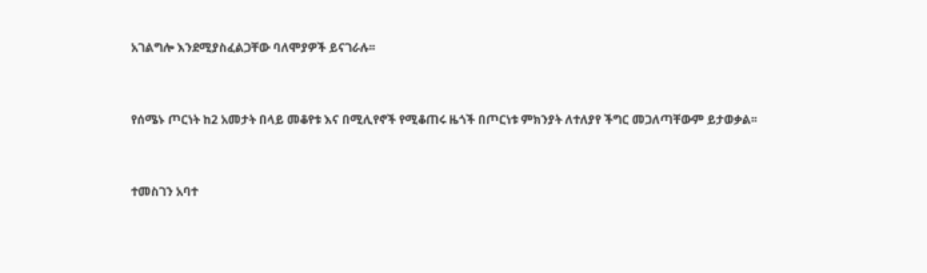አገልግሎ እንደሚያስፈልጋቸው ባለሞያዎች ይናገራሉ፡፡


የሰሜኑ ጦርነት ከ2 አመታት በላይ መቆየቱ እና በሚሊየኖች የሚቆጠሩ ዜጎች በጦርነቱ ምክንያት ለተለያየ ችግር መጋለጣቸውም ይታወቃል፡፡


ተመስገን አባተ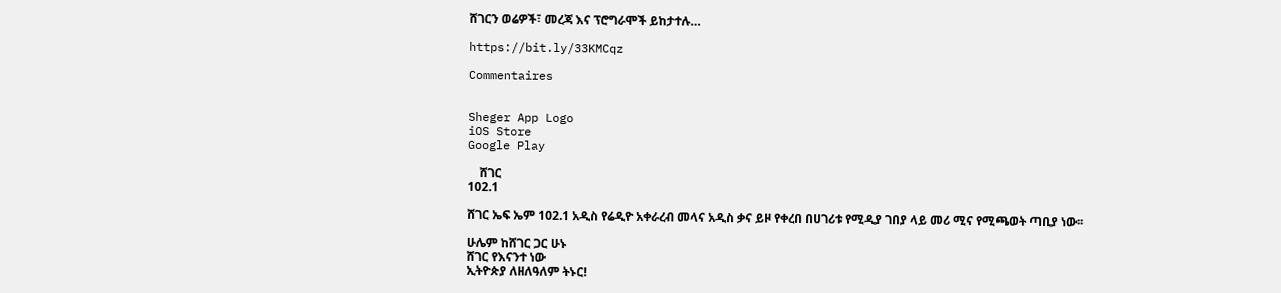ሸገርን ወሬዎች፣ መረጃ እና ፕሮግራሞች ይከታተሉ…

https://bit.ly/33KMCqz

Commentaires


Sheger App Logo
iOS Store
Google Play

    ሸገር
102.1

ሸገር ኤፍ ኤም 102.1 አዲስ የሬዲዮ አቀራረብ መላና አዲስ ቃና ይዞ የቀረበ በሀገሪቱ የሚዲያ ገበያ ላይ መሪ ሚና የሚጫወት ጣቢያ ነው፡፡

ሁሌም ከሸገር ጋር ሁኑ
ሸገር የእናንተ ነው
ኢትዮጵያ ለዘለዓለም ትኑር!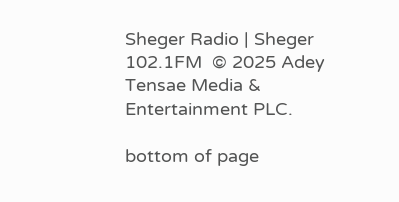Sheger Radio | Sheger 102.1FM  © 2025 Adey Tensae Media & Entertainment PLC.

bottom of page